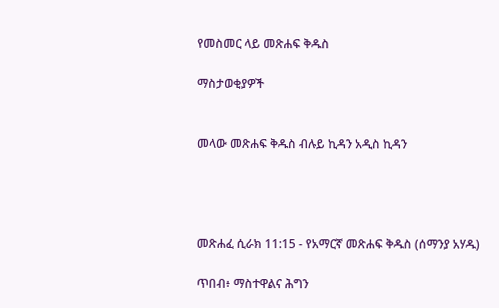የመስመር ላይ መጽሐፍ ቅዱስ

ማስታወቂያዎች


መላው መጽሐፍ ቅዱስ ብሉይ ኪዳን አዲስ ኪዳን




መጽሐፈ ሲራክ 11:15 - የአማርኛ መጽሐፍ ቅዱስ (ሰማንያ አሃዱ)

ጥበብ፥ ማስተዋልና ሕግን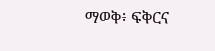ማወቅ፥ ፍቅርና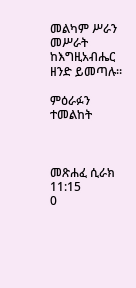መልካም ሥራን መሥራት ከእግዚአብሔር ዘንድ ይመጣሉ።

ምዕራፉን ተመልከት



መጽሐፈ ሲራክ 11:15
0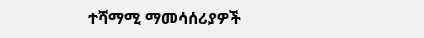ተሻማሚ ማመሳሰሪያዎች